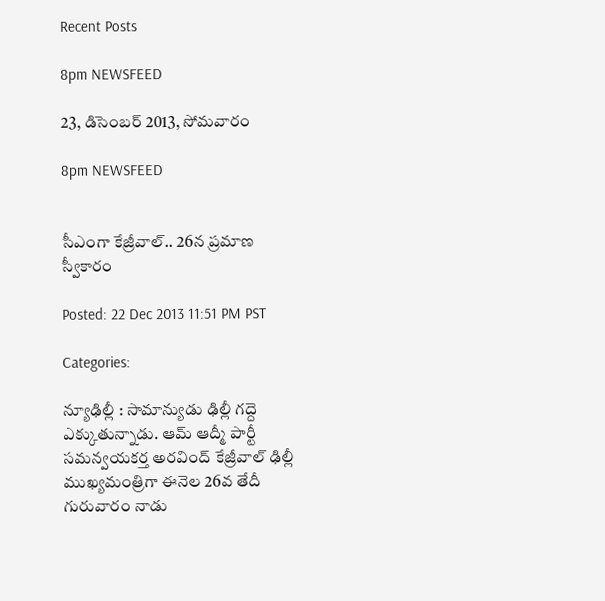Recent Posts

8pm NEWSFEED

23, డిసెంబర్ 2013, సోమవారం

8pm NEWSFEED


సీఎంగా కేజ్రీవాల్.. 26న ప్రమాణ స్వీకారం

Posted: 22 Dec 2013 11:51 PM PST

Categories:

న్యూఢిల్లీ : సామాన్యుడు ఢిల్లీ గద్దె ఎక్కుతున్నాడు. ఆమ్ ఆద్మీ పార్టీ సమన్వయకర్త అరవింద్ కేజ్రీవాల్ ఢిల్లీ ముఖ్యమంత్రిగా ఈనెల 26వ తేదీ గురువారం నాడు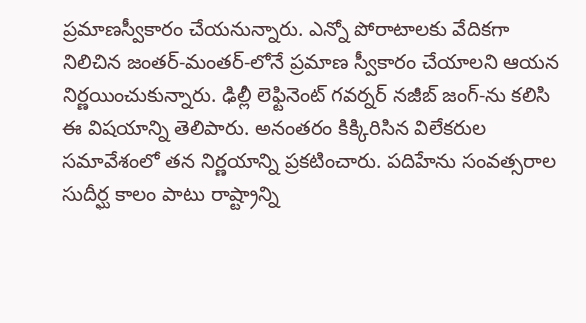ప్రమాణస్వీకారం చేయనున్నారు. ఎన్నో పోరాటాలకు వేదికగా నిలిచిన జంతర్‑మంతర్‑లోనే ప్రమాణ స్వీకారం చేయాలని ఆయన నిర్ణయించుకున్నారు. ఢిల్లీ లెఫ్టినెంట్ గవర్నర్ నజీబ్ జంగ్‑ను కలిసి ఈ విషయాన్ని తెలిపారు. అనంతరం కిక్కిరిసిన విలేకరుల సమావేశంలో తన నిర్ణయాన్ని ప్రకటించారు. పదిహేను సంవత్సరాల సుదీర్ఘ కాలం పాటు రాష్ట్రాన్ని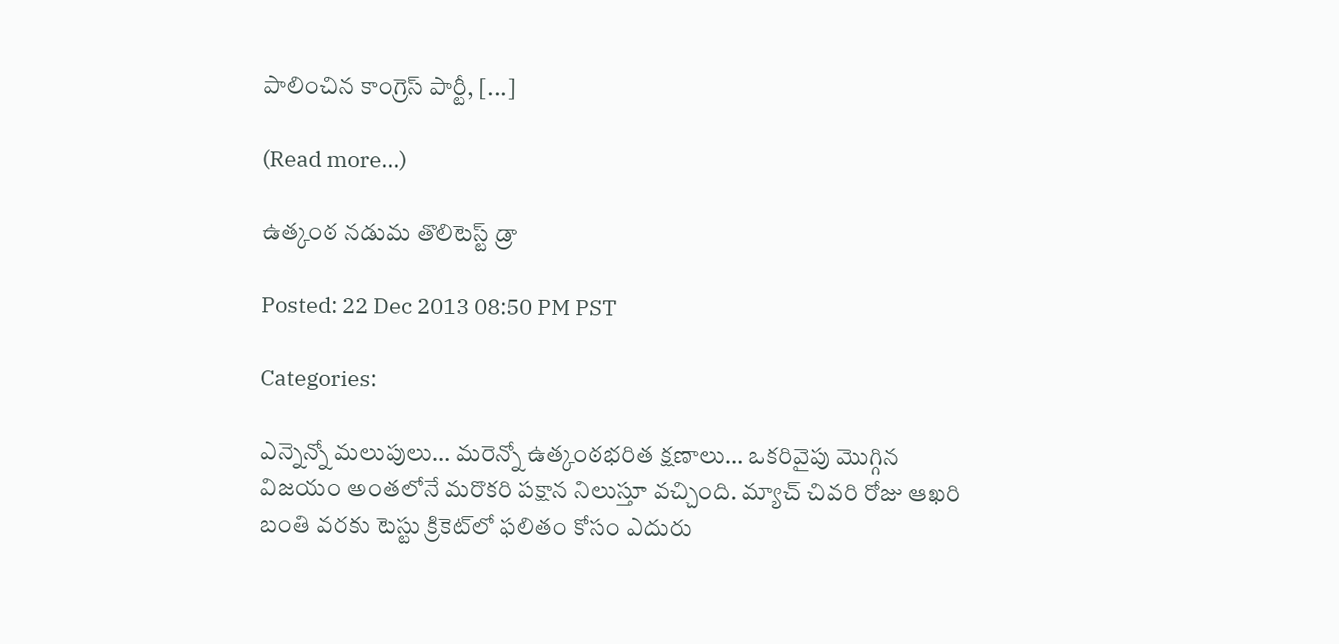పాలించిన కాంగ్రెస్ పార్టీ, [...]

(Read more...)

ఉత్కంఠ నడుమ తొలిటెస్ట్ డ్రా

Posted: 22 Dec 2013 08:50 PM PST

Categories:

ఎన్నెన్నో మలుపులు… మరెన్నో ఉత్కంఠభరిత క్షణాలు… ఒకరివైపు మొగ్గిన విజయం అంతలోనే మరొకరి పక్షాన నిలుస్తూ వచ్చింది. మ్యాచ్ చివరి రోజు ఆఖరి బంతి వరకు టెస్టు క్రికెట్‌లో ఫలితం కోసం ఎదురు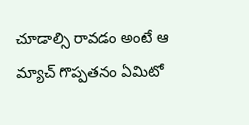చూడాల్సి రావడం అంటే ఆ మ్యాచ్ గొప్పతనం ఏమిటో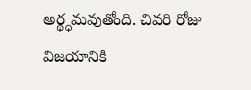అర్థ్ధమవుతోంది. చివరి రోజు విజయానికి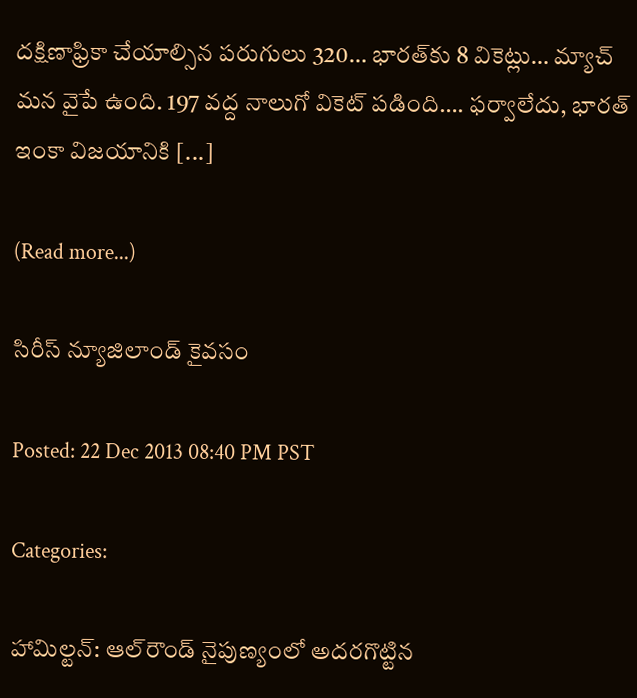దక్షిణాఫ్రికా చేయాల్సిన పరుగులు 320… భారత్‌కు 8 వికెట్లు… మ్యాచ్ మన వైపే ఉంది. 197 వద్ద నాలుగో వికెట్ పడింది…. ఫర్వాలేదు, భారత్ ఇంకా విజయానికి [...]

(Read more...)

సిరీస్ న్యూజిలాండ్ కైవసం

Posted: 22 Dec 2013 08:40 PM PST

Categories:

హామిల్టన్: ఆల్‌రౌండ్ నైపుణ్యంలో అదరగొట్టిన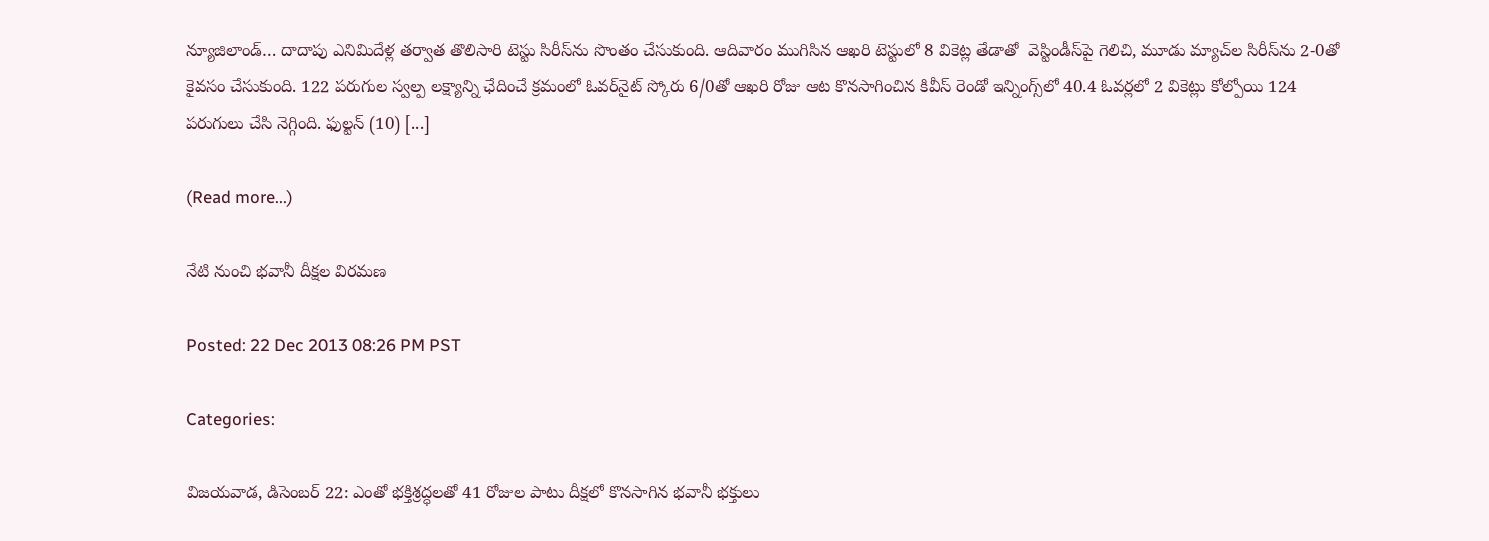న్యూజిలాండ్… దాదాపు ఎనిమిదేళ్ల తర్వాత తొలిసారి టెస్టు సిరీస్‌ను సొంతం చేసుకుంది. ఆదివారం ముగిసిన ఆఖరి టెస్టులో 8 వికెట్ల తేడాతో  వెస్టిండీస్‌పై గెలిచి, మూడు మ్యాచ్‌ల సిరీస్‌ను 2-0తో కైవసం చేసుకుంది. 122 పరుగుల స్వల్ప లక్ష్యాన్ని ఛేదించే క్రమంలో ఓవర్‌నైట్ స్కోరు 6/0తో ఆఖరి రోజు ఆట కొనసాగించిన కివీస్ రెండో ఇన్నింగ్స్‌లో 40.4 ఓవర్లలో 2 వికెట్లు కోల్పోయి 124 పరుగులు చేసి నెగ్గింది. ఫుల్టన్ (10) [...]

(Read more...)

నేటి నుంచి భవానీ దీక్షల విరమణ

Posted: 22 Dec 2013 08:26 PM PST

Categories:

విజయవాడ, డిసెంబర్ 22: ఎంతో భక్తిశ్రద్ధలతో 41 రోజుల పాటు దీక్షలో కొనసాగిన భవానీ భక్తులు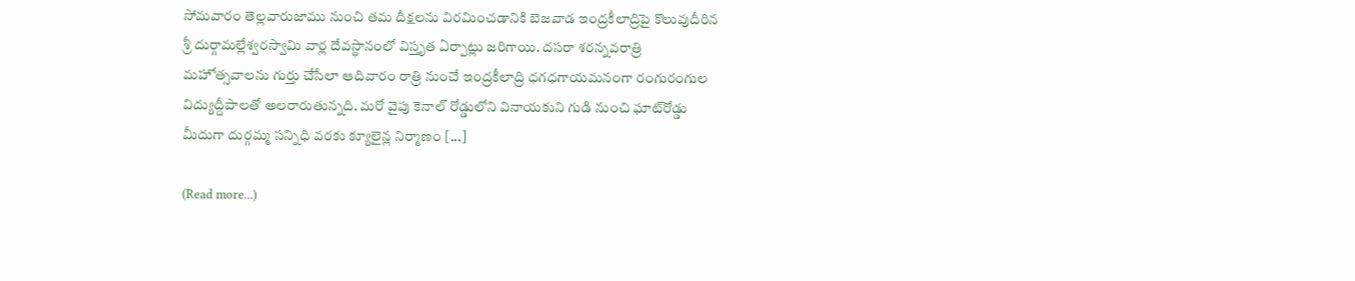సోమవారం తెల్లవారుజాము నుంచి తమ దీక్షలను విరమించడానికి బెజవాడ ఇంద్రకీలాద్రిపై కొలువుదీరిన శ్రీ దుర్గామల్లేశ్వరస్వామి వార్ల దేవస్థానంలో విస్తృత ఏర్పాట్లు జరిగాయి. దసరా శరన్నవరాత్రి మహోత్సవాలను గుర్తు చేసేలా ఆదివారం రాత్రి నుంచే ఇంద్రకీలాద్రి ధగధగాయమనంగా రంగురంగుల విద్యుద్దీపాలతో అలరారుతున్నది. మరో వైపు కెనాల్ రోడ్డులోని వినాయకుని గుడి నుంచి ఘాట్‌రోడ్డు మీదుగా దుర్గమ్మ సన్నిధి వరకు క్యూలైన్ల నిర్మాణం [...]

(Read more...)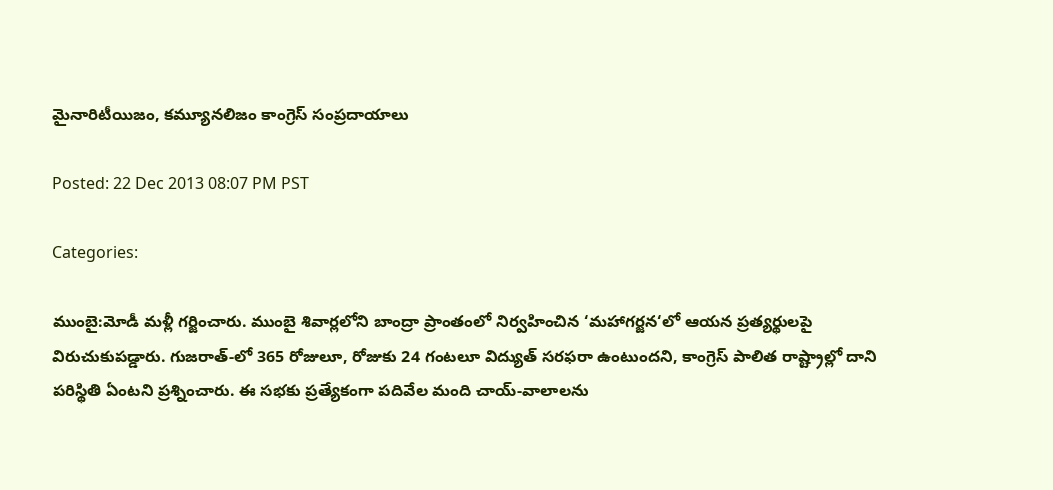మైనారిటీయిజం, కమ్యూనలిజం కాంగ్రెస్ సంప్రదాయాలు

Posted: 22 Dec 2013 08:07 PM PST

Categories:

ముంబై:మోడీ మళ్లీ గర్జించారు. ముంబై శివార్లలోని బాంద్రా ప్రాంతంలో నిర్వహించిన ‘మహాగర్జన‘లో ఆయన ప్రత్యర్థులపై విరుచుకుపడ్డారు. గుజరాత్‑లో 365 రోజులూ, రోజుకు 24 గంటలూ విద్యుత్ సరఫరా ఉంటుందని, కాంగ్రెస్ పాలిత రాష్ట్రాల్లో దాని పరిస్థితి ఏంటని ప్రశ్నించారు. ఈ సభకు ప్రత్యేకంగా పదివేల మంది చాయ్‑వాలాలను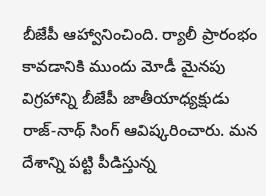బీజేపీ ఆహ్వానించింది. ర్యాలీ ప్రారంభం కావడానికి ముందు మోడీ మైనపు విగ్రహాన్ని బీజేపీ జాతీయాధ్యక్షుడు రాజ్‑నాథ్ సింగ్ ఆవిష్కరించారు. మన దేశాన్ని పట్టి పీడిస్తున్న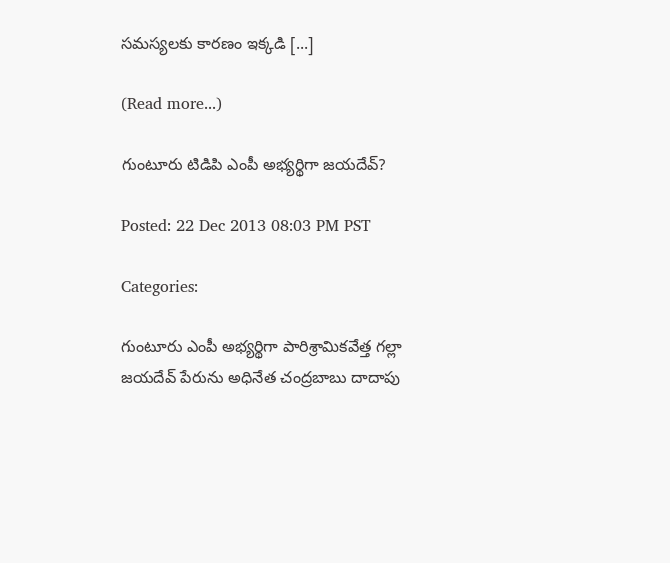సమస్యలకు కారణం ఇక్కడి [...]

(Read more...)

గుంటూరు టిడిపి ఎంపీ అభ్యర్థిగా జయదేవ్?

Posted: 22 Dec 2013 08:03 PM PST

Categories:

గుంటూరు ఎంపీ అభ్యర్థిగా పారిశ్రామికవేత్త గల్లా జయదేవ్ పేరును అధినేత చంద్రబాబు దాదాపు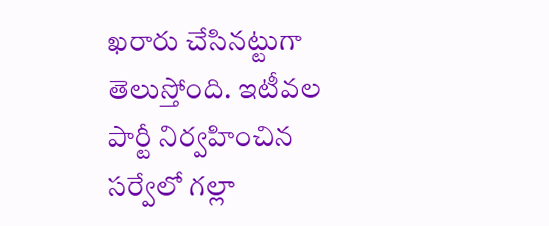ఖరారు చేసినట్టుగా తెలుస్తోంది. ఇటీవల పార్టీ నిర్వహించిన సర్వేలో గల్లా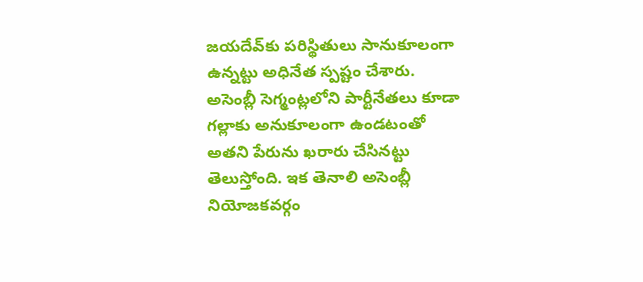జయదేవ్‌కు పరిస్థితులు సానుకూలంగా  ఉన్నట్టు అధినేత స్పష్టం చేశారు. అసెంబ్లీ సెగ్మంట్లలోని పార్టీనేతలు కూడా గల్లాకు అనుకూలంగా ఉండటంతో అతని పేరును ఖరారు చేసినట్టు తెలుస్తోంది. ఇక తెనాలి అసెంబ్లీ నియోజకవర్గం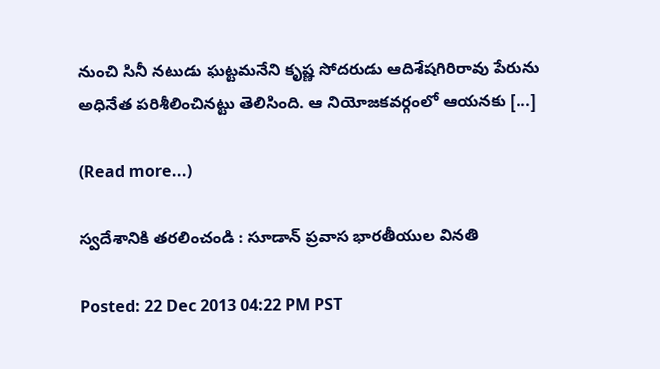నుంచి సినీ నటుడు ఘట్టమనేని కృష్ణ సోదరుడు ఆదిశేషగిరిరావు పేరును అధినేత పరిశీలించినట్టు తెలిసింది. ఆ నియోజకవర్గంలో ఆయనకు [...]

(Read more...)

స్వదేశానికి తరలించండి : సూడాన్ ప్రవాస భారతీయుల వినతి

Posted: 22 Dec 2013 04:22 PM PST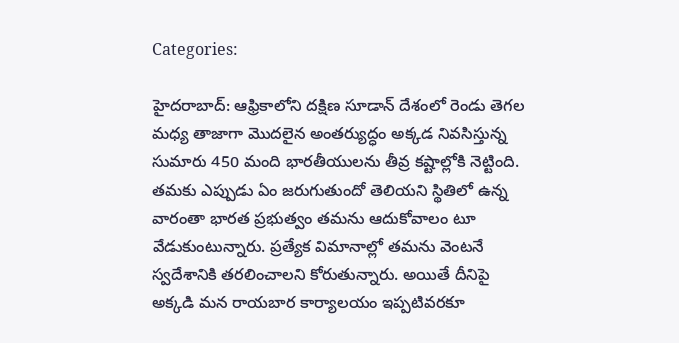Categories:

హైదరాబాద్: ఆఫ్రికాలోని దక్షిణ సూడాన్ దేశంలో రెండు తెగల మధ్య తాజాగా మొదలైన అంతర్యుద్ధం అక్కడ నివసిస్తున్న సుమారు 450 మంది భారతీయులను తీవ్ర కష్టాల్లోకి నెట్టింది. తమకు ఎప్పుడు ఏం జరుగుతుందో తెలియని స్థితిలో ఉన్న వారంతా భారత ప్రభుత్వం తమను ఆదుకోవాలం టూ వేడుకుంటున్నారు. ప్రత్యేక విమానాల్లో తమను వెంటనే స్వదేశానికి తరలించాలని కోరుతున్నారు. అయితే దీనిపై అక్కడి మన రాయబార కార్యాలయం ఇప్పటివరకూ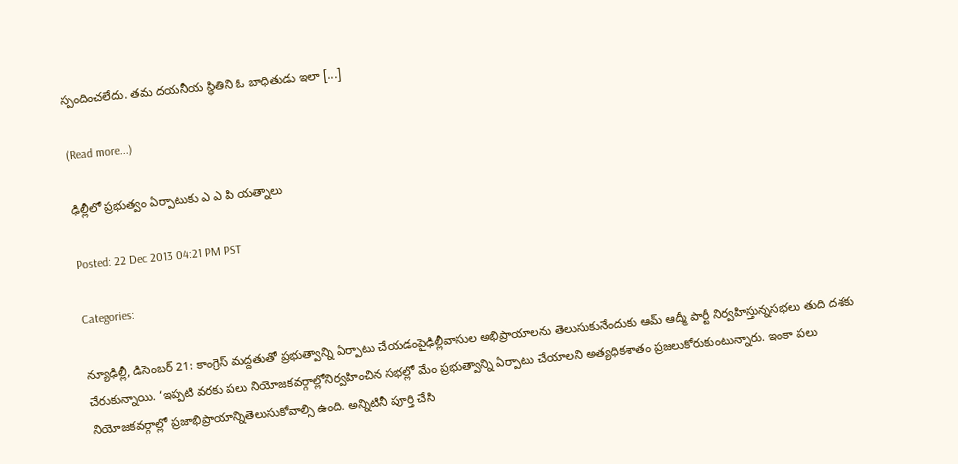స్పందించలేదు. తమ దయనీయ స్థితిని ఓ బాధితుడు ఇలా [...]

(Read more...)

ఢిల్లీలో ప్రభుత్వం ఏర్పాటుకు ఎ ఎ పి యత్నాలు

Posted: 22 Dec 2013 04:21 PM PST

Categories:

న్యూఢిల్లీ, డిసెంబర్ 21: కాంగ్రెస్ మద్దతుతో ప్రభుత్వాన్ని ఏర్పాటు చేయడంపైఢిల్లీవాసుల అభిప్రాయాలను తెలుసుకునేందుకు ఆమ్ ఆద్మీ పార్టీ నిర్వహిస్తున్నసభలు తుది దశకు చేరుకున్నాయి. ‘ఇప్పటి వరకు పలు నియోజకవర్గాల్లోనిర్వహించిన సభల్లో మేం ప్రభుత్వాన్ని ఏర్పాటు చేయాలని అత్యధికశాతం ప్రజలుకోరుకుంటున్నారు. ఇంకా పలు నియోజకవర్గాల్లో ప్రజాభిప్రాయాన్నితెలుసుకోవాల్సి ఉంది. అన్నిటినీ పూర్తి చేసి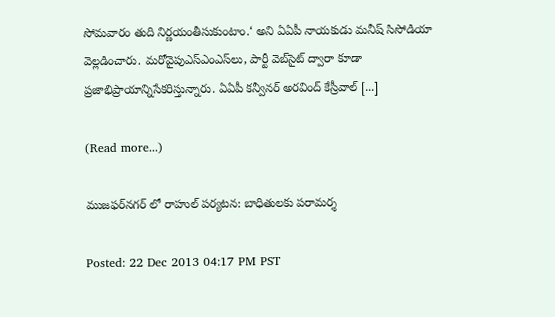సోమవారం తుది నిర్ణయంతీసుకుంటాం.‘ అని ఏఏపీ నాయకుడు మనీష్ సిసోడియా వెల్లడించారు. మరోవైపుఎస్ఎంఎస్‌లు, పార్టీ వెబ్‌సైట్ ద్వారా కూడా ప్రజాభిప్రాయాన్నిసేకరిస్తున్నారు. ఏఏపీ కన్వీనర్ అరవింద్ కేస్రీవాల్ [...]

(Read more...)

ముజఫర్‌నగర్ లో రాహుల్ పర్యటన: బాధితులకు పరామర్శ

Posted: 22 Dec 2013 04:17 PM PST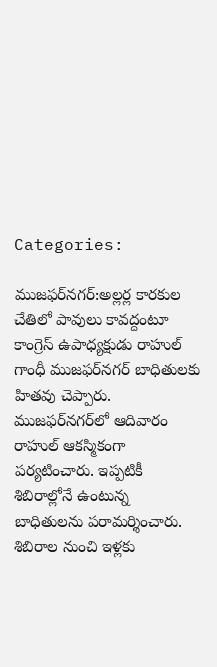Categories:

ముజఫర్‌నగర్:అల్లర్ల కారకుల చేతిలో పావులు కావద్దంటూ కాంగ్రెస్ ఉపాధ్యక్షుడు రాహుల్ గాంధీ ముజఫర్‌నగర్ బాధితులకు హితవు చెప్పారు. ముజఫర్‌నగర్‌లో ఆదివారం రాహుల్ ఆకస్మికంగా పర్యటించారు. ఇప్పటికీ శిబిరాల్లోనే ఉంటున్న బాధితులను పరామర్శించారు. శిబిరాల నుంచి ఇళ్లకు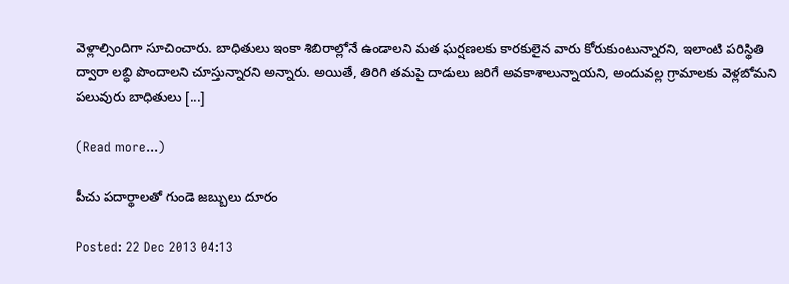వెళ్లాల్సిందిగా సూచించారు. బాధితులు ఇంకా శిబిరాల్లోనే ఉండాలని మత ఘర్షణలకు కారకులైన వారు కోరుకుంటున్నారని, ఇలాంటి పరిస్థితి ద్వారా లబ్ధి పొందాలని చూస్తున్నారని అన్నారు. అయితే, తిరిగి తమపై దాడులు జరిగే అవకాశాలున్నాయని, అందువల్ల గ్రామాలకు వెళ్లబోమని పలువురు బాధితులు [...]

(Read more...)

పీచు పదార్థాలతో గుండె జబ్బులు దూరం

Posted: 22 Dec 2013 04:13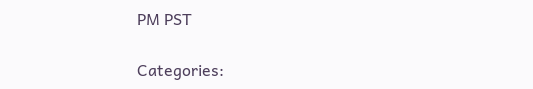PM PST

Categories: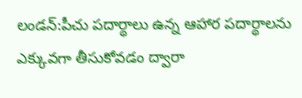లండన్:పీచు పదార్థాలు ఉన్న ఆహార పదార్థాలను ఎక్కువగా తీసుకోవడం ద్వారా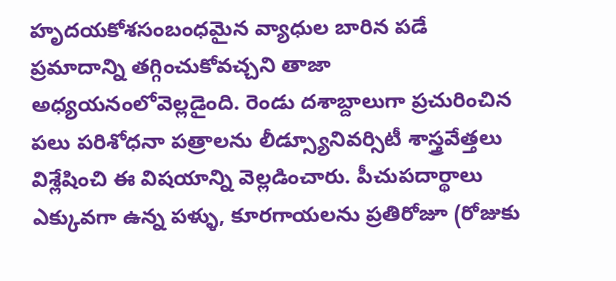హృదయకోశసంబంధమైన వ్యాధుల బారిన పడే ప్రమాదాన్ని తగ్గించుకోవచ్చని తాజా అధ్యయనంలోవెల్లడైంది. రెండు దశాబ్దాలుగా ప్రచురించిన పలు పరిశోధనా పత్రాలను లీడ్స్యూనివర్సిటీ శాస్త్రవేత్తలు విశ్లేషించి ఈ విషయాన్ని వెల్లడించారు. పీచుపదార్థాలు ఎక్కువగా ఉన్న పళ్ళు, కూరగాయలను ప్రతిరోజూ (రోజుకు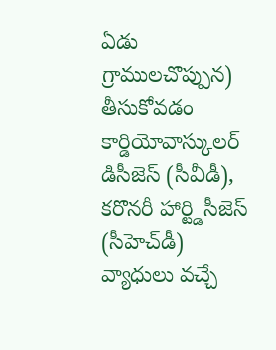ఏడు గ్రాములచొప్పున) తీసుకోవడం కార్డియోవాస్కులర్ డిసీజెస్ (సీవీడీ), కరొనరీ హార్ట్డిసీజెస్ (సీహెచ్‌డీ) వ్యాధులు వచ్చే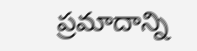ప్రమాదాన్ని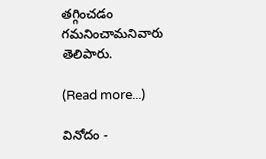తగ్గించడం గమనించామనివారు తెలిపారు.

(Read more...)

వినోదం -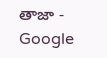తాజా - Google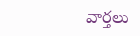వార్తలు